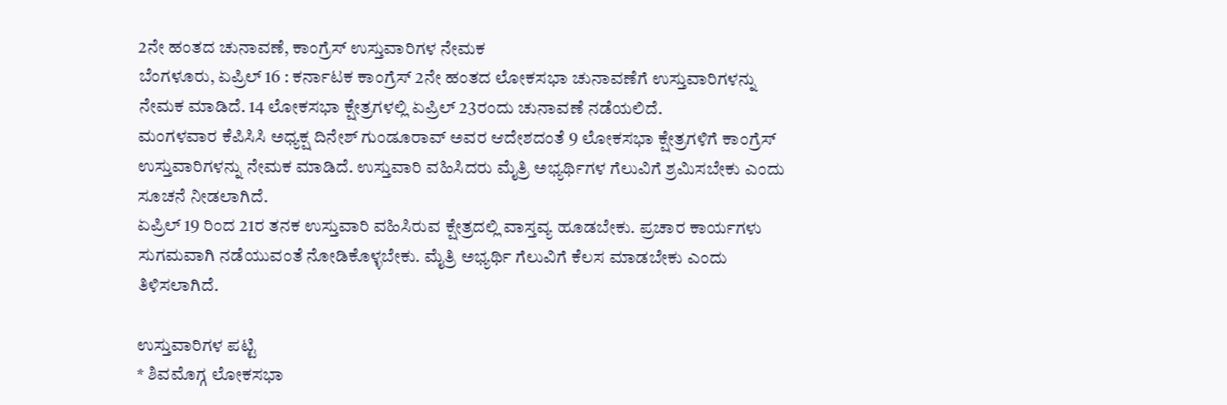2ನೇ ಹಂತದ ಚುನಾವಣೆ, ಕಾಂಗ್ರೆಸ್ ಉಸ್ತುವಾರಿಗಳ ನೇಮಕ
ಬೆಂಗಳೂರು, ಏಪ್ರಿಲ್ 16 : ಕರ್ನಾಟಕ ಕಾಂಗ್ರೆಸ್ 2ನೇ ಹಂತದ ಲೋಕಸಭಾ ಚುನಾವಣೆಗೆ ಉಸ್ತುವಾರಿಗಳನ್ನು ನೇಮಕ ಮಾಡಿದೆ. 14 ಲೋಕಸಭಾ ಕ್ಷೇತ್ರಗಳಲ್ಲಿ ಏಪ್ರಿಲ್ 23ರಂದು ಚುನಾವಣೆ ನಡೆಯಲಿದೆ.
ಮಂಗಳವಾರ ಕೆಪಿಸಿಸಿ ಅಧ್ಯಕ್ಷ ದಿನೇಶ್ ಗುಂಡೂರಾವ್ ಅವರ ಆದೇಶದಂತೆ 9 ಲೋಕಸಭಾ ಕ್ಷೇತ್ರಗಳಿಗೆ ಕಾಂಗ್ರೆಸ್ ಉಸ್ತುವಾರಿಗಳನ್ನು ನೇಮಕ ಮಾಡಿದೆ. ಉಸ್ತುವಾರಿ ವಹಿಸಿದರು ಮೈತ್ರಿ ಅಭ್ಯರ್ಥಿಗಳ ಗೆಲುವಿಗೆ ಶ್ರಮಿಸಬೇಕು ಎಂದು ಸೂಚನೆ ನೀಡಲಾಗಿದೆ.
ಏಪ್ರಿಲ್ 19 ರಿಂದ 21ರ ತನಕ ಉಸ್ತುವಾರಿ ವಹಿಸಿರುವ ಕ್ಷೇತ್ರದಲ್ಲಿ ವಾಸ್ತವ್ಯ ಹೂಡಬೇಕು. ಪ್ರಚಾರ ಕಾರ್ಯಗಳು ಸುಗಮವಾಗಿ ನಡೆಯುವಂತೆ ನೋಡಿಕೊಳ್ಳಬೇಕು. ಮೈತ್ರಿ ಅಭ್ಯರ್ಥಿ ಗೆಲುವಿಗೆ ಕೆಲಸ ಮಾಡಬೇಕು ಎಂದು ತಿಳಿಸಲಾಗಿದೆ.

ಉಸ್ತುವಾರಿಗಳ ಪಟ್ಟಿ
* ಶಿವಮೊಗ್ಗ ಲೋಕಸಭಾ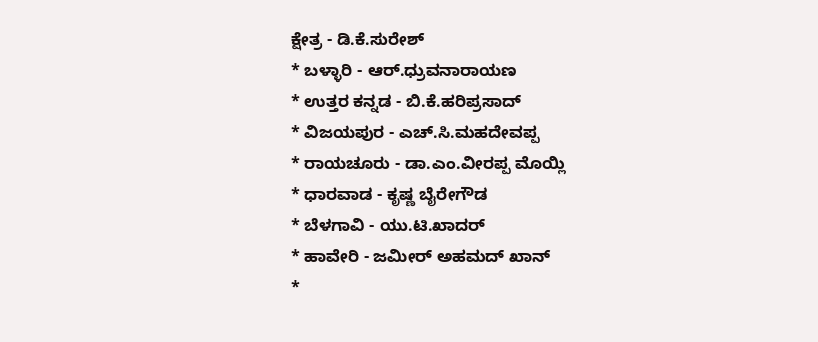ಕ್ಷೇತ್ರ - ಡಿ.ಕೆ.ಸುರೇಶ್
* ಬಳ್ಳಾರಿ - ಆರ್.ಧ್ರುವನಾರಾಯಣ
* ಉತ್ತರ ಕನ್ನಡ - ಬಿ.ಕೆ.ಹರಿಪ್ರಸಾದ್
* ವಿಜಯಪುರ - ಎಚ್.ಸಿ.ಮಹದೇವಪ್ಪ
* ರಾಯಚೂರು - ಡಾ.ಎಂ.ವೀರಪ್ಪ ಮೊಯ್ಲಿ
* ಧಾರವಾಡ - ಕೃಷ್ಣ ಬೈರೇಗೌಡ
* ಬೆಳಗಾವಿ - ಯು.ಟಿ.ಖಾದರ್
* ಹಾವೇರಿ - ಜಮೀರ್ ಅಹಮದ್ ಖಾನ್
*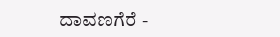ದಾವಣಗೆರೆ -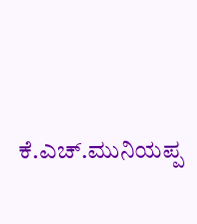ಕೆ.ಎಚ್.ಮುನಿಯಪ್ಪ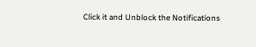Click it and Unblock the Notifications